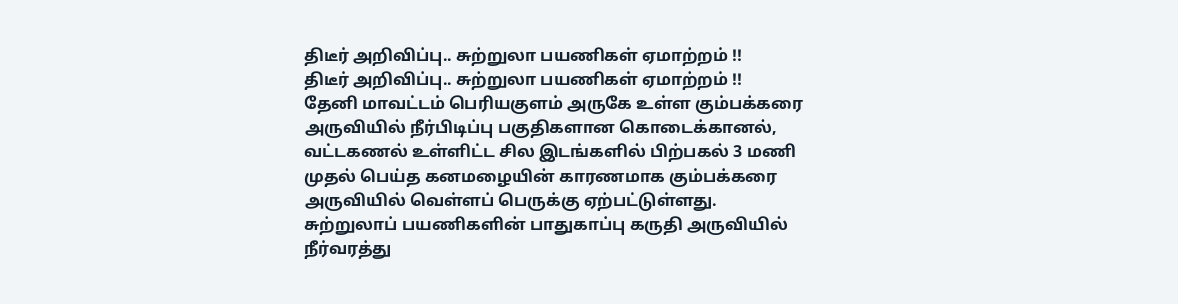திடீர் அறிவிப்பு.. சுற்றுலா பயணிகள் ஏமாற்றம் !!
திடீர் அறிவிப்பு.. சுற்றுலா பயணிகள் ஏமாற்றம் !!
தேனி மாவட்டம் பெரியகுளம் அருகே உள்ள கும்பக்கரை அருவியில் நீர்பிடிப்பு பகுதிகளான கொடைக்கானல், வட்டகணல் உள்ளிட்ட சில இடங்களில் பிற்பகல் 3 மணி முதல் பெய்த கனமழையின் காரணமாக கும்பக்கரை அருவியில் வெள்ளப் பெருக்கு ஏற்பட்டுள்ளது.
சுற்றுலாப் பயணிகளின் பாதுகாப்பு கருதி அருவியில் நீர்வரத்து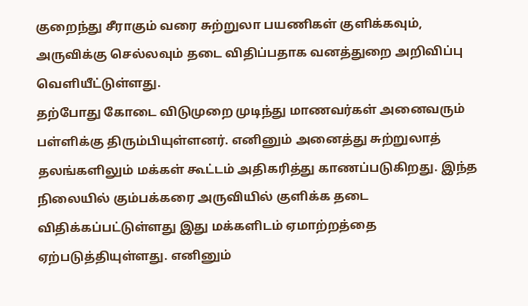குறைந்து சீராகும் வரை சுற்றுலா பயணிகள் குளிக்கவும், அருவிக்கு செல்லவும் தடை விதிப்பதாக வனத்துறை அறிவிப்பு வெளியீட்டுள்ளது.
தற்போது கோடை விடுமுறை முடிந்து மாணவர்கள் அனைவரும் பள்ளிக்கு திரும்பியுள்ளனர். எனினும் அனைத்து சுற்றுலாத் தலங்களிலும் மக்கள் கூட்டம் அதிகரித்து காணப்படுகிறது. இந்த நிலையில் கும்பக்கரை அருவியில் குளிக்க தடை விதிக்கப்பட்டுள்ளது இது மக்களிடம் ஏமாற்றத்தை ஏற்படுத்தியுள்ளது. எனினும்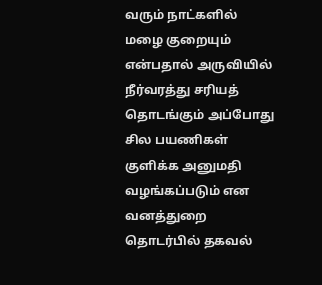வரும் நாட்களில் மழை குறையும் என்பதால் அருவியில் நீர்வரத்து சரியத் தொடங்கும் அப்போது சில பயணிகள் குளிக்க அனுமதி வழங்கப்படும் என வனத்துறை தொடர்பில் தகவல்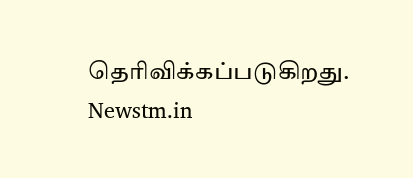தெரிவிக்கப்படுகிறது.
Newstm.in